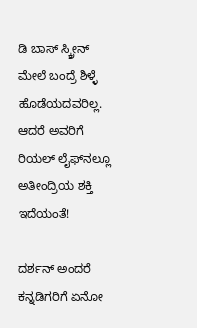ಡಿ ಬಾಸ್ ಸ್ಕ್ರೀನ್ ಮೇಲೆ ಬಂದ್ರೆ ಶಿಳ್ಳೆ ಹೊಡೆಯದವರಿಲ್ಲ. ಆದರೆ ಅವರಿಗೆ ರಿಯಲ್ ಲೈಫ್‌ನಲ್ಲೂ ಅತೀಂದ್ರಿಯ ಶಕ್ತಿ ಇದೆಯಂತೆ!

ದರ್ಶನ್ ಅಂದರೆ ಕನ್ನಡಿಗರಿಗೆ ಏನೋ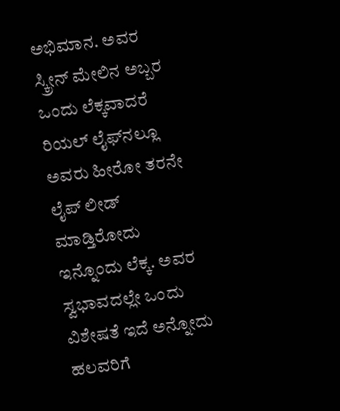ಅಭಿಮಾನ. ಅವರ ಸ್ಕ್ರೀನ್ ಮೇಲಿನ ಅಬ್ಬರ ಒಂದು ಲೆಕ್ಕವಾದರೆ ರಿಯಲ್‌ ಲೈಫ್‌ನಲ್ಲೂ ಅವರು ಹೀರೋ ತರನೇ ಲೈಪ್ ಲೀಡ್ ಮಾಡ್ತಿರೋದು ಇನ್ನೊಂದು ಲೆಕ್ಕ. ಅವರ ಸ್ವಭಾವದಲ್ಲೇ ಒಂದು ವಿಶೇಷತೆ ಇದೆ ಅನ್ನೋದು ಹಲವರಿಗೆ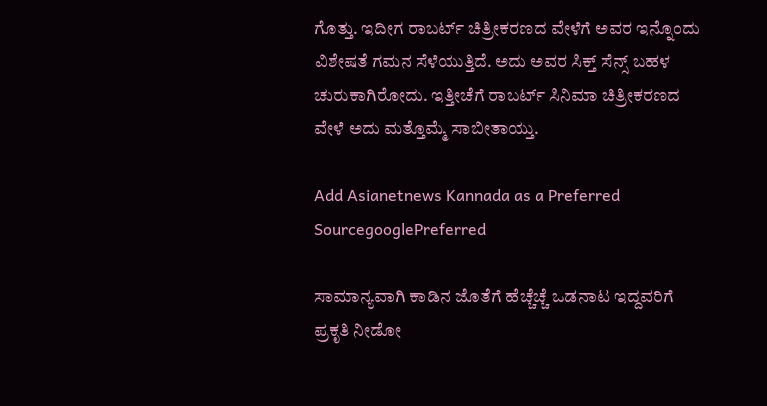ಗೊತ್ತು. ಇದೀಗ ರಾಬರ್ಟ್ ಚಿತ್ರೀಕರಣದ ವೇಳೆಗೆ ಅವರ ಇನ್ನೊಂದು ವಿಶೇಷತೆ ಗಮನ ಸೆಳೆಯುತ್ತಿದೆ. ಅದು ಅವರ ಸಿಕ್ತ್ ಸೆನ್ಸ್ ಬಹಳ ಚುರುಕಾಗಿರೋದು. ಇತ್ತೀಚೆಗೆ ರಾಬರ್ಟ್ ಸಿನಿಮಾ ಚಿತ್ರೀಕರಣದ ವೇಳೆ ಅದು ಮತ್ತೊಮ್ಮೆ ಸಾಬೀತಾಯ್ತು.

Add Asianetnews Kannada as a Preferred SourcegooglePreferred

ಸಾಮಾನ್ಯವಾಗಿ ಕಾಡಿನ ಜೊತೆಗೆ ಹೆಚ್ಚೆಚ್ಚೆ ಒಡನಾಟ ಇದ್ದವರಿಗೆ ಪ್ರಕೃತಿ ನೀಡೋ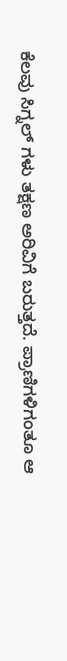ಕೆಲವು ಸಿಗ್ನಲ್ ಗಳು ತಕ್ಷಣ ಅರಿವಿಗೆ ಬರುತ್ತದೆ. ಪ್ರಾಣಿಗಳಿಗಂತೂ ಆ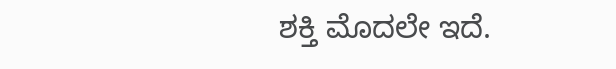ಶಕ್ತಿ ಮೊದಲೇ ಇದೆ.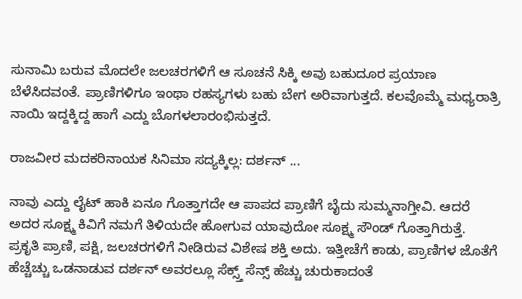ಸುನಾಮಿ ಬರುವ ಮೊದಲೇ ಜಲಚರಗಳಿಗೆ ಆ ಸೂಚನೆ ಸಿಕ್ಕಿ ಅವು ಬಹುದೂರ ಪ್ರಯಾಣ ಬೆಳೆಸಿದವಂತೆ. ಪ್ರಾಣಿಗಳಿಗೂ ಇಂಥಾ ರಹಸ್ಯಗಳು ಬಹು ಬೇಗ ಅರಿವಾಗುತ್ತದೆ. ಕಲವೊಮ್ಮೆ ಮಧ್ಯರಾತ್ರಿ ನಾಯಿ ಇದ್ದಕ್ಕಿದ್ದ ಹಾಗೆ ಎದ್ದು ಬೊಗಳಲಾರಂಭಿಸುತ್ತದೆ.

ರಾಜವೀರ ಮದಕರಿನಾಯಕ ಸಿನಿಮಾ ಸದ್ಯಕ್ಕಿಲ್ಲ: ದರ್ಶನ್‌ ...

ನಾವು ಎದ್ದು ಲೈಟ್ ಹಾಕಿ ಏನೂ ಗೊತ್ತಾಗದೇ ಆ ಪಾಪದ ಪ್ರಾಣಿಗೆ ಬೈದು ಸುಮ್ಮನಾಗ್ತೀವಿ. ಆದರೆ ಅದರ ಸೂಕ್ಷ್ಮ ಕಿವಿಗೆ ನಮಗೆ ತಿಳಿಯದೇ ಹೋಗುವ ಯಾವುದೋ ಸೂಕ್ಷ್ಮ ಸೌಂಡ್ ಗೊತ್ತಾಗಿರುತ್ತೆ. ಪ್ರಕೃತಿ ಪ್ರಾಣಿ, ಪಕ್ಷಿ, ಜಲಚರಗಳಿಗೆ ನೀಡಿರುವ ವಿಶೇಷ ಶಕ್ತಿ ಅದು. ಇತ್ತೀಚೆಗೆ ಕಾಡು, ಪ್ರಾಣಿಗಳ ಜೊತೆಗೆ ಹೆಚ್ಚೆಚ್ಚು ಒಡನಾಡುವ ದರ್ಶನ್ ಅವರಲ್ಲೂ ಸೆಕ್ಸ್ತ್ ಸೆನ್ಸ್ ಹೆಚ್ಚು ಚುರುಕಾದಂತೆ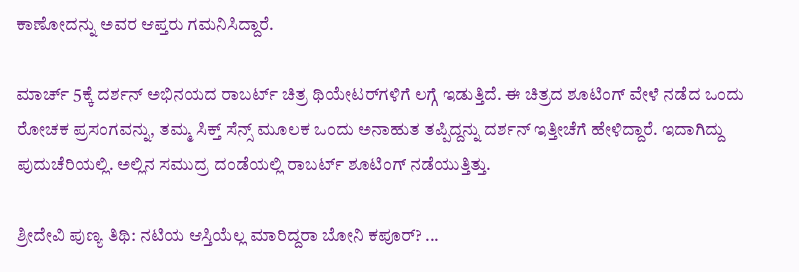ಕಾಣೋದನ್ನು ಅವರ ಆಪ್ತರು ಗಮನಿಸಿದ್ದಾರೆ.

ಮಾರ್ಚ್ 5ಕ್ಕೆ ದರ್ಶನ್ ಅಭಿನಯದ ರಾಬರ್ಟ್ ಚಿತ್ರ ಥಿಯೇಟರ್‌ಗಳಿಗೆ ಲಗ್ಗೆ ಇಡುತ್ತಿದೆ. ಈ ಚಿತ್ರದ ಶೂಟಿಂಗ್ ವೇಳೆ ನಡೆದ ಒಂದು ರೋಚಕ ಪ್ರಸಂಗವನ್ನು, ತಮ್ಮ ಸಿಕ್ತ್ ಸೆನ್ಸ್ ಮೂಲಕ ಒಂದು ಅನಾಹುತ ತಪ್ಪಿದ್ದನ್ನು ದರ್ಶನ್ ಇತ್ತೀಚೆಗೆ ಹೇಳಿದ್ದಾರೆ. ಇದಾಗಿದ್ದು ಪುದುಚೆರಿಯಲ್ಲಿ. ಅಲ್ಲಿನ ಸಮುದ್ರ ದಂಡೆಯಲ್ಲಿ ರಾಬರ್ಟ್ ಶೂಟಿಂಗ್ ನಡೆಯುತ್ತಿತ್ತು.

ಶ್ರೀದೇವಿ ಪುಣ್ಯ ತಿಥಿ: ನಟಿಯ ಆಸ್ತಿಯೆಲ್ಲ ಮಾರಿದ್ದರಾ ಬೋನಿ ಕಪೂರ್? ...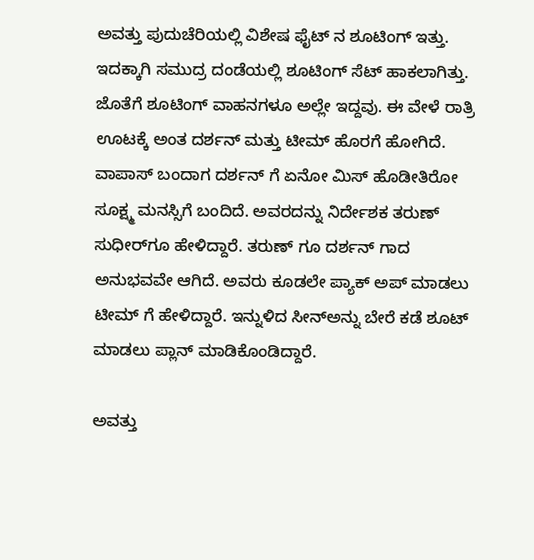ಅವತ್ತು ಪುದುಚೆರಿಯಲ್ಲಿ ವಿಶೇಷ ಫೈಟ್ ನ ಶೂಟಿಂಗ್ ಇತ್ತು. ಇದಕ್ಕಾಗಿ ಸಮುದ್ರ ದಂಡೆಯಲ್ಲಿ ಶೂಟಿಂಗ್ ಸೆಟ್ ಹಾಕಲಾಗಿತ್ತು. ಜೊತೆಗೆ ಶೂಟಿಂಗ್ ವಾಹನಗಳೂ ಅಲ್ಲೇ ಇದ್ದವು. ಈ ವೇಳೆ ರಾತ್ರಿ ಊಟಕ್ಕೆ ಅಂತ ದರ್ಶನ್ ಮತ್ತು ಟೀಮ್ ಹೊರಗೆ ಹೋಗಿದೆ. ವಾಪಾಸ್ ಬಂದಾಗ ದರ್ಶನ್ ಗೆ ಏನೋ ಮಿಸ್ ಹೊಡೀತಿರೋ ಸೂಕ್ಷ್ಮ ಮನಸ್ಸಿಗೆ ಬಂದಿದೆ. ಅವರದನ್ನು ನಿರ್ದೇಶಕ ತರುಣ್ ಸುಧೀರ್‌ಗೂ ಹೇಳಿದ್ದಾರೆ. ತರುಣ್ ಗೂ ದರ್ಶನ್ ಗಾದ ಅನುಭವವೇ ಆಗಿದೆ. ಅವರು ಕೂಡಲೇ ಪ್ಯಾಕ್ ಅಪ್ ಮಾಡಲು ಟೀಮ್ ಗೆ ಹೇಳಿದ್ದಾರೆ. ಇನ್ನುಳಿದ ಸೀನ್‌ಅನ್ನು ಬೇರೆ ಕಡೆ ಶೂಟ್ ಮಾಡಲು ಪ್ಲಾನ್ ಮಾಡಿಕೊಂಡಿದ್ದಾರೆ.

ಅವತ್ತು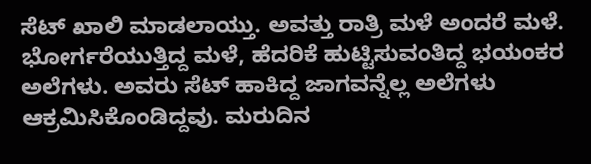ಸೆಟ್ ಖಾಲಿ ಮಾಡಲಾಯ್ತು. ಅವತ್ತು ರಾತ್ರಿ ಮಳೆ ಅಂದರೆ ಮಳೆ. ಭೋರ್ಗರೆಯುತ್ತಿದ್ದ ಮಳೆ, ಹೆದರಿಕೆ ಹುಟ್ಟಿಸುವಂತಿದ್ದ ಭಯಂಕರ ಅಲೆಗಳು. ಅವರು ಸೆಟ್ ಹಾಕಿದ್ದ ಜಾಗವನ್ನೆಲ್ಲ ಅಲೆಗಳು ಆಕ್ರಮಿಸಿಕೊಂಡಿದ್ದವು. ಮರುದಿನ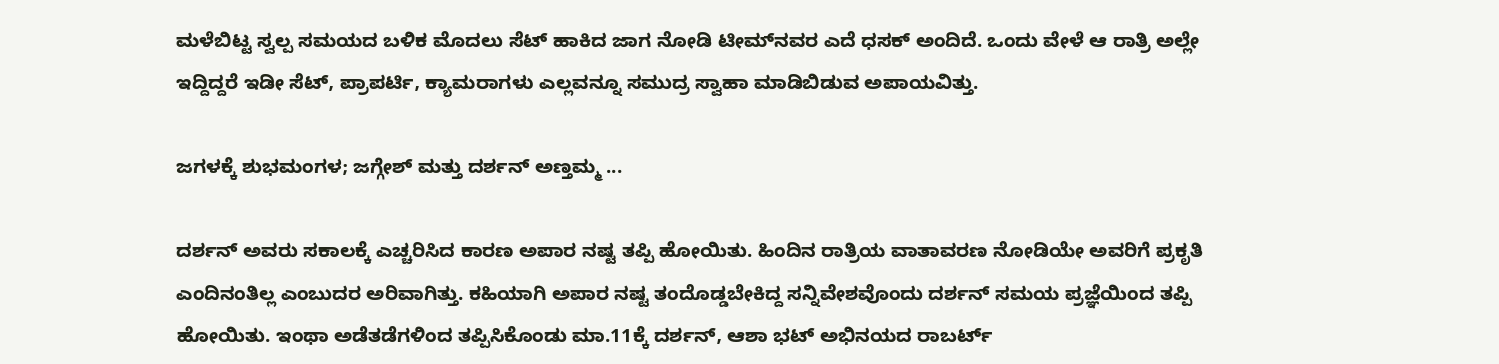ಮಳೆಬಿಟ್ಟ ಸ್ವಲ್ಪ ಸಮಯದ ಬಳಿಕ ಮೊದಲು ಸೆಟ್‌ ಹಾಕಿದ ಜಾಗ ನೋಡಿ ಟೀಮ್‌ನವರ ಎದೆ ಧಸಕ್ ಅಂದಿದೆ. ಒಂದು ವೇಳೆ ಆ ರಾತ್ರಿ ಅಲ್ಲೇ ಇದ್ದಿದ್ದರೆ ಇಡೀ ಸೆಟ್, ಪ್ರಾಪರ್ಟಿ, ಕ್ಯಾಮರಾಗಳು ಎಲ್ಲವನ್ನೂ ಸಮುದ್ರ ಸ್ವಾಹಾ ಮಾಡಿಬಿಡುವ ಅಪಾಯವಿತ್ತು.

ಜಗಳಕ್ಕೆ ಶುಭಮಂಗಳ; ಜಗ್ಗೇಶ್ ಮತ್ತು ದರ್ಶನ್ ಅಣ್ತಮ್ಮ ...

ದರ್ಶನ್ ಅವರು ಸಕಾಲಕ್ಕೆ ಎಚ್ಚರಿಸಿದ ಕಾರಣ ಅಪಾರ ನಷ್ಟ ತಪ್ಪಿ ಹೋಯಿತು. ಹಿಂದಿನ ರಾತ್ರಿಯ ವಾತಾವರಣ ನೋಡಿಯೇ ಅವರಿಗೆ ಪ್ರಕೃತಿ ಎಂದಿನಂತಿಲ್ಲ ಎಂಬುದರ ಅರಿವಾಗಿತ್ತು. ಕಹಿಯಾಗಿ ಅಪಾರ ನಷ್ಟ ತಂದೊಡ್ಡಬೇಕಿದ್ದ ಸನ್ನಿವೇಶವೊಂದು ದರ್ಶನ್ ಸಮಯ ಪ್ರಜ್ಞೆಯಿಂದ ತಪ್ಪಿ ಹೋಯಿತು. ಇಂಥಾ ಅಡೆತಡೆಗಳಿಂದ ತಪ್ಪಿಸಿಕೊಂಡು ಮಾ.11ಕ್ಕೆ ದರ್ಶನ್, ಆಶಾ ಭಟ್ ಅಭಿನಯದ ರಾಬರ್ಟ್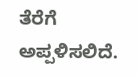ತೆರೆಗೆ ಅಪ್ಪಳಿಸಲಿದೆ.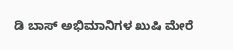ಡಿ ಬಾಸ್ ಅಭಿಮಾನಿಗಳ ಖುಷಿ ಮೇರೆ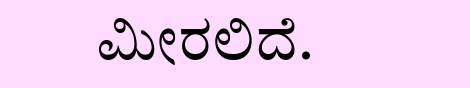ಮೀರಲಿದೆ.